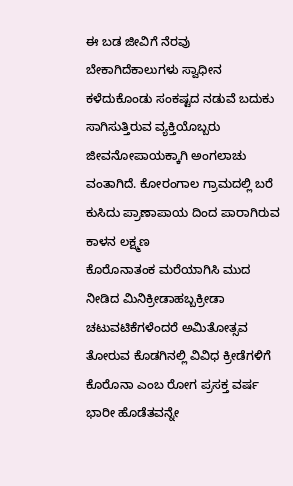ಈ ಬಡ ಜೀವಿಗೆ ನೆರವು ಬೇಕಾಗಿದೆಕಾಲುಗಳು ಸ್ವಾಧೀನ ಕಳೆದುಕೊಂಡು ಸಂಕಷ್ಟದ ನಡುವೆ ಬದುಕು ಸಾಗಿಸುತ್ತಿರುವ ವ್ಯಕ್ತಿಯೊಬ್ಬರು ಜೀವನೋಪಾಯಕ್ಕಾಗಿ ಅಂಗಲಾಚು ವಂತಾಗಿದೆ. ಕೋರಂಗಾಲ ಗ್ರಾಮದಲ್ಲಿ ಬರೆ ಕುಸಿದು ಪ್ರಾಣಾಪಾಯ ದಿಂದ ಪಾರಾಗಿರುವ ಕಾಳನ ಲಕ್ಷ್ಮಣ
ಕೊರೊನಾತಂಕ ಮರೆಯಾಗಿಸಿ ಮುದ ನೀಡಿದ ಮಿನಿಕ್ರೀಡಾಹಬ್ಬಕ್ರೀಡಾ ಚಟುವಟಿಕೆಗಳೆಂದರೆ ಅಮಿತೋತ್ಸವ ತೋರುವ ಕೊಡಗಿನಲ್ಲಿ ವಿವಿಧ ಕ್ರೀಡೆಗಳಿಗೆ ಕೊರೊನಾ ಎಂಬ ರೋಗ ಪ್ರಸಕ್ತ ವರ್ಷ ಭಾರೀ ಹೊಡೆತವನ್ನೇ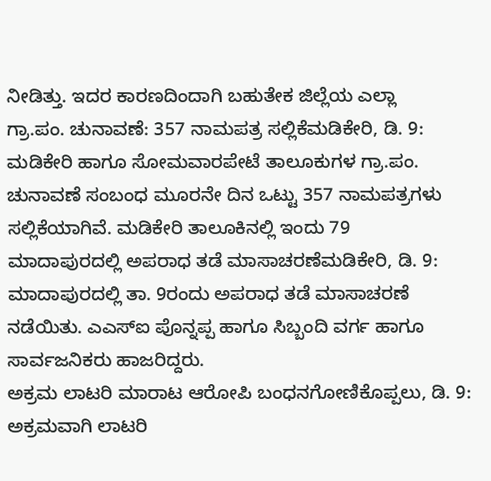ನೀಡಿತ್ತು. ಇದರ ಕಾರಣದಿಂದಾಗಿ ಬಹುತೇಕ ಜಿಲ್ಲೆಯ ಎಲ್ಲಾ
ಗ್ರಾ.ಪಂ. ಚುನಾವಣೆ: 357 ನಾಮಪತ್ರ ಸಲ್ಲಿಕೆಮಡಿಕೇರಿ, ಡಿ. 9: ಮಡಿಕೇರಿ ಹಾಗೂ ಸೋಮವಾರಪೇಟೆ ತಾಲೂಕುಗಳ ಗ್ರಾ.ಪಂ. ಚುನಾವಣೆ ಸಂಬಂಧ ಮೂರನೇ ದಿನ ಒಟ್ಟು 357 ನಾಮಪತ್ರಗಳು ಸಲ್ಲಿಕೆಯಾಗಿವೆ. ಮಡಿಕೇರಿ ತಾಲೂಕಿನಲ್ಲಿ ಇಂದು 79
ಮಾದಾಪುರದಲ್ಲಿ ಅಪರಾಧ ತಡೆ ಮಾಸಾಚರಣೆಮಡಿಕೇರಿ, ಡಿ. 9: ಮಾದಾಪುರದಲ್ಲಿ ತಾ. 9ರಂದು ಅಪರಾಧ ತಡೆ ಮಾಸಾಚರಣೆ ನಡೆಯಿತು. ಎಎಸ್‍ಐ ಪೊನ್ನಪ್ಪ ಹಾಗೂ ಸಿಬ್ಬಂದಿ ವರ್ಗ ಹಾಗೂ ಸಾರ್ವಜನಿಕರು ಹಾಜರಿದ್ದರು.
ಅಕ್ರಮ ಲಾಟರಿ ಮಾರಾಟ ಆರೋಪಿ ಬಂಧನಗೋಣಿಕೊಪ್ಪಲು, ಡಿ. 9: ಅಕ್ರಮವಾಗಿ ಲಾಟರಿ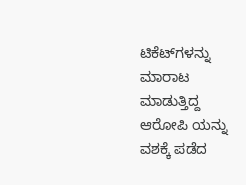ಟಿಕೆಟ್‍ಗಳನ್ನು ಮಾರಾಟ ಮಾಡುತ್ತಿದ್ದ ಆರೋಪಿ ಯನ್ನು ವಶಕ್ಕೆ ಪಡೆದ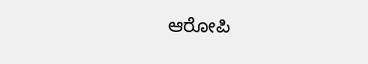ಆರೋಪಿ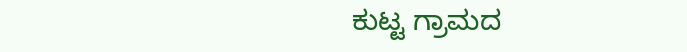ಕುಟ್ಟ ಗ್ರಾಮದ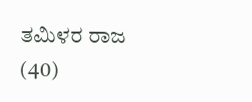ತಮಿಳರ ರಾಜ (40)